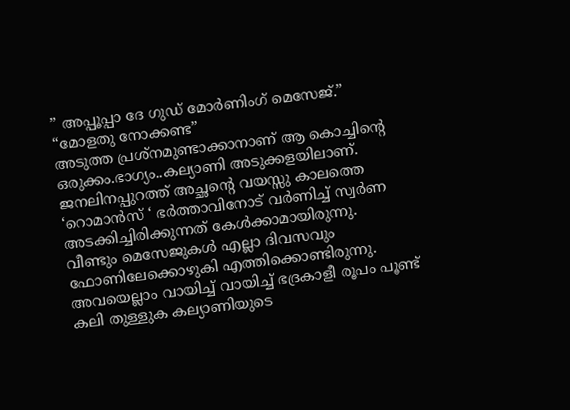” അപ്പൂപ്പാ ദേ ഗുഡ് മോർണിംഗ് മെസേജ്.”
“മോളതു നോക്കണ്ട”
അടുത്ത പ്രശ്നമുണ്ടാക്കാനാണ് ആ കൊച്ചിന്റെ ഒരുക്കം.ഭാഗ്യം..കല്യാണി അടുക്കളയിലാണ്.
ജനലിനപ്പുറത്ത് അച്ഛന്റെ വയസ്സു കാലത്തെ
‘റൊമാൻസ് ‘ ഭർത്താവിനോട് വർണിച്ച് സ്വർണ
അടക്കിച്ചിരിക്കുന്നത് കേൾക്കാമായിരുന്നു.
വീണ്ടും മെസേജുകൾ എല്ലാ ദിവസവും ഫോണിലേക്കൊഴുകി എത്തിക്കൊണ്ടിരുന്നു.
അവയെല്ലാം വായിച്ച് വായിച്ച് ഭദ്രകാളീ രൂപം പൂണ്ട്
കലി തുള്ളുക കല്യാണിയുടെ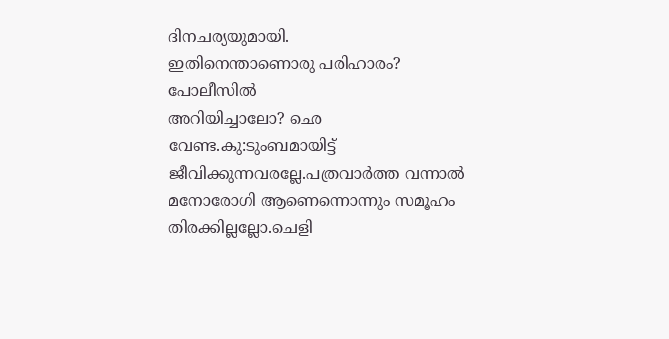ദിനചര്യയുമായി.
ഇതിനെന്താണൊരു പരിഹാരം? പോലീസിൽ
അറിയിച്ചാലോ? ഛെ വേണ്ട.കു:ടുംബമായിട്ട്
ജീവിക്കുന്നവരല്ലേ.പത്രവാർത്ത വന്നാൽ മനോരോഗി ആണെന്നൊന്നും സമൂഹം തിരക്കില്ലല്ലോ.ചെളി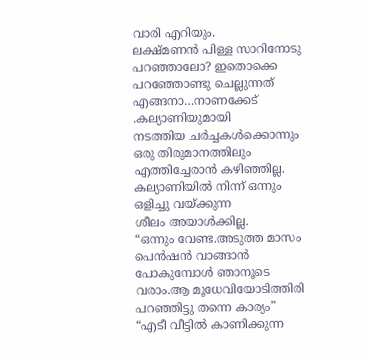വാരി എറിയും.
ലക്ഷ്മണൻ പിള്ള സാറിനോടു പറഞ്ഞാലോ? ഇതൊക്കെ പറഞ്ഞോണ്ടു ചെല്ലുന്നത് എങ്ങനാ…നാണക്കേട് .കല്യാണിയുമായി
നടത്തിയ ചർച്ചകൾക്കൊന്നും ഒരു തിരുമാനത്തിലും എത്തിച്ചേരാൻ കഴിഞ്ഞില്ല.
കല്യാണിയിൽ നിന്ന് ഒന്നും ഒളിച്ചു വയ്ക്കുന്ന
ശീലം അയാൾക്കില്ല.
“ഒന്നും വേണ്ട.അടുത്ത മാസം പെൻഷൻ വാങ്ങാൻ
പോകുമ്പോൾ ഞാനൂടെ വരാം.ആ മൂധേവിയോടിത്തിരി പറഞ്ഞിട്ടു തന്നെ കാര്യം”
“എടീ വീട്ടിൽ കാണിക്കുന്ന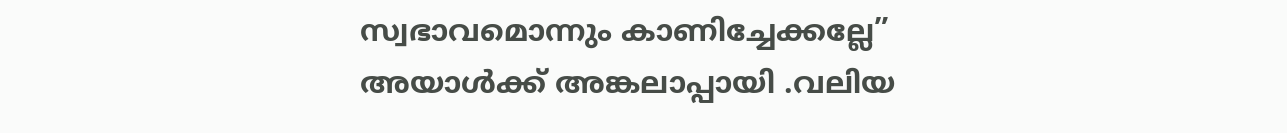സ്വഭാവമൊന്നും കാണിച്ചേക്കല്ലേ”
അയാൾക്ക് അങ്കലാപ്പായി .വലിയ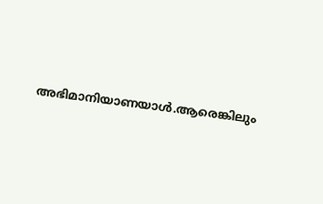അഭിമാനിയാണയാൾ.ആരെങ്കിലും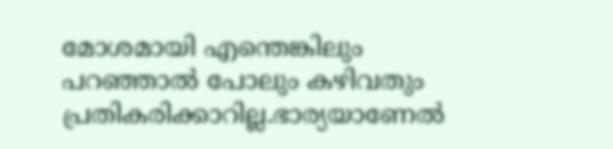മോശമായി എന്തെങ്കിലും പറഞ്ഞാൽ പോലും കഴിവതും പ്രതികരിക്കാറില്ല.ഭാര്യയാണേൽ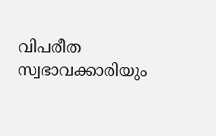വിപരീത സ്വഭാവക്കാരിയും